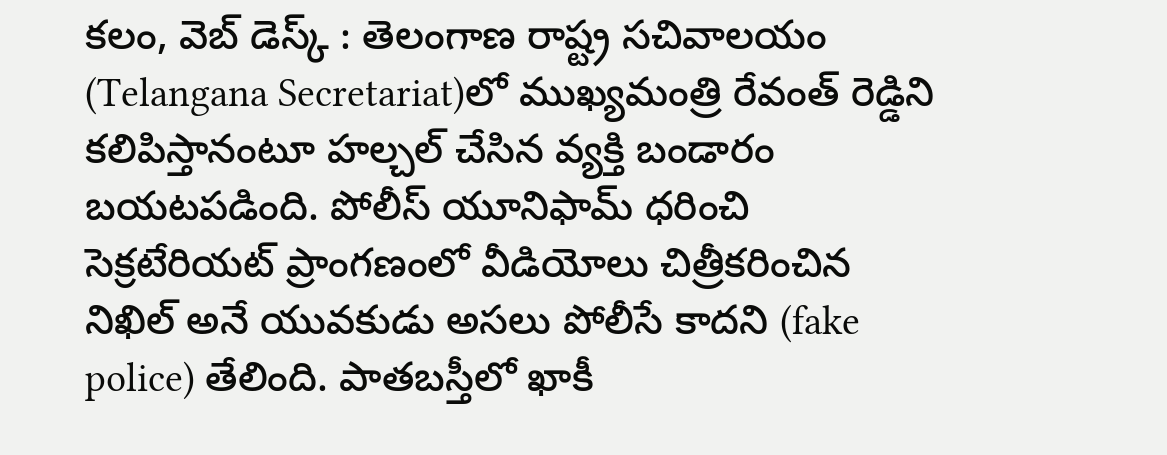కలం, వెబ్ డెస్క్ : తెలంగాణ రాష్ట్ర సచివాలయం (Telangana Secretariat)లో ముఖ్యమంత్రి రేవంత్ రెడ్డిని కలిపిస్తానంటూ హల్చల్ చేసిన వ్యక్తి బండారం బయటపడింది. పోలీస్ యూనిఫామ్ ధరించి సెక్రటేరియట్ ప్రాంగణంలో వీడియోలు చిత్రీకరించిన నిఖిల్ అనే యువకుడు అసలు పోలీసే కాదని (fake police) తేలింది. పాతబస్తీలో ఖాకీ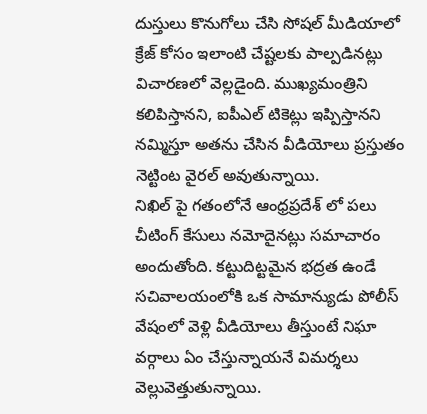దుస్తులు కొనుగోలు చేసి సోషల్ మీడియాలో క్రేజ్ కోసం ఇలాంటి చేష్టలకు పాల్పడినట్లు విచారణలో వెల్లడైంది. ముఖ్యమంత్రిని కలిపిస్తానని, ఐపీఎల్ టికెట్లు ఇప్పిస్తానని నమ్మిస్తూ అతను చేసిన వీడియోలు ప్రస్తుతం నెట్టింట వైరల్ అవుతున్నాయి.
నిఖిల్ పై గతంలోనే ఆంధ్రప్రదేశ్ లో పలు చీటింగ్ కేసులు నమోదైనట్లు సమాచారం అందుతోంది. కట్టుదిట్టమైన భద్రత ఉండే సచివాలయంలోకి ఒక సామాన్యుడు పోలీస్ వేషంలో వెళ్లి వీడియోలు తీస్తుంటే నిఘా వర్గాలు ఏం చేస్తున్నాయనే విమర్శలు వెల్లువెత్తుతున్నాయి.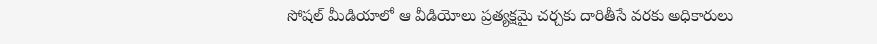సోషల్ మీడియాలో ఆ వీడియోలు ప్రత్యక్షమై చర్చకు దారితీసే వరకు అధికారులు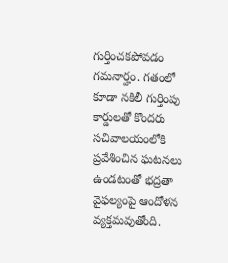గుర్తించకపోవడం గమనార్హం. గతంలో కూడా నకిలీ గుర్తింపు కార్డులతో కొందరు సచివాలయంలోకి ప్రవేశించిన ఘటనలు ఉండటంతో భద్రతా వైఫల్యంపై ఆందోళన వ్యక్తమవుతోంది.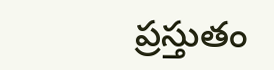ప్రస్తుతం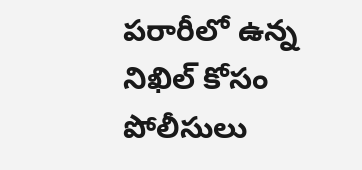పరారీలో ఉన్న నిఖిల్ కోసం పోలీసులు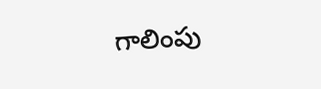గాలింపు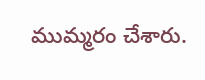ముమ్మరం చేశారు.